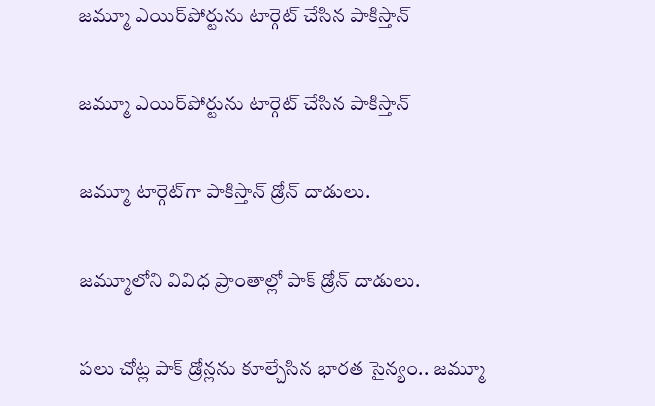జమ్మూ ఎయిర్‌పోర్టును టార్గెట్ చేసిన పాకిస్తాన్

జమ్మూ ఎయిర్‌పోర్టును టార్గెట్ చేసిన పాకిస్తాన్

జమ్మూ టార్గెట్‌గా పాకిస్తాన్ డ్రోన్ దాడులు.

జమ్మూలోని వివిధ ప్రాంతాల్లో పాక్ డ్రోన్ దాడులు.

పలు చోట్ల పాక్ డ్రోన్లను కూల్చేసిన భారత సైన్యం.. జమ్మూ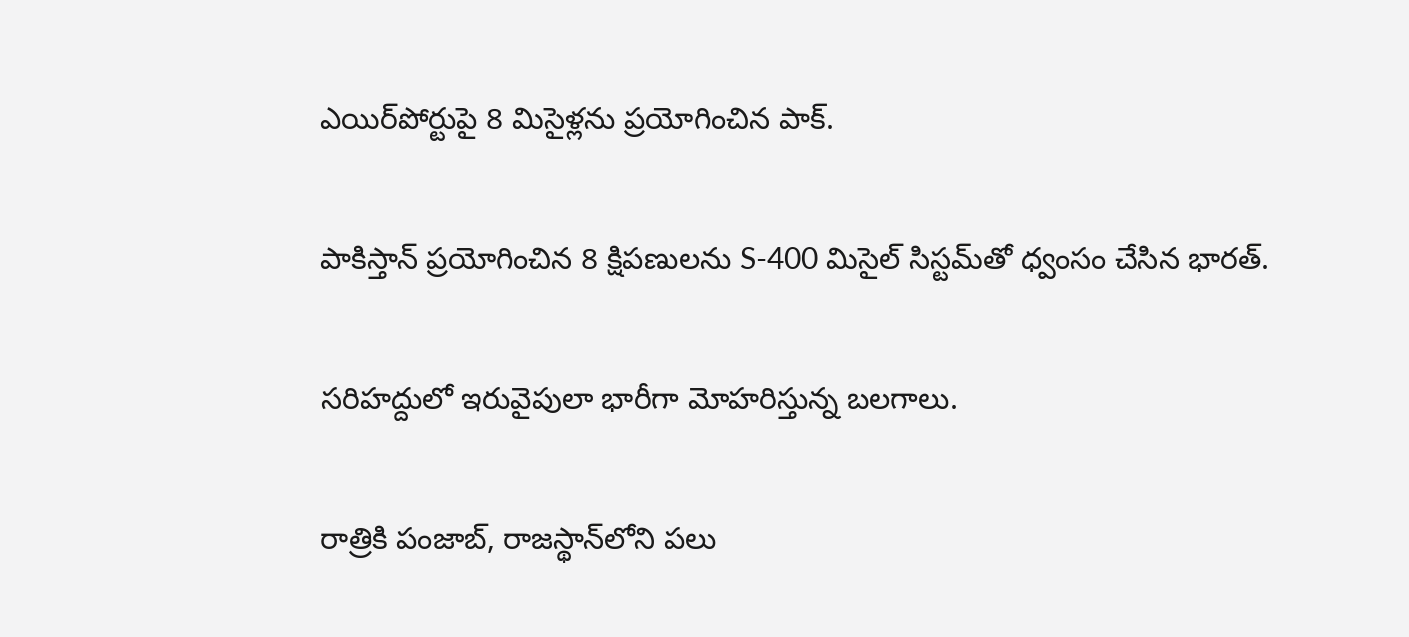ఎయిర్‌పోర్టుపై 8 మిసైళ్లను ప్రయోగించిన పాక్.

పాకిస్తాన్ ప్రయోగించిన 8 క్షిపణులను S-400 మిసైల్ సిస్టమ్‌తో ధ్వంసం చేసిన భారత్.

సరిహద్దులో ఇరువైపులా భారీగా మోహరిస్తున్న బలగాలు.

రాత్రికి పంజాబ్, రాజస్థాన్‌లోని పలు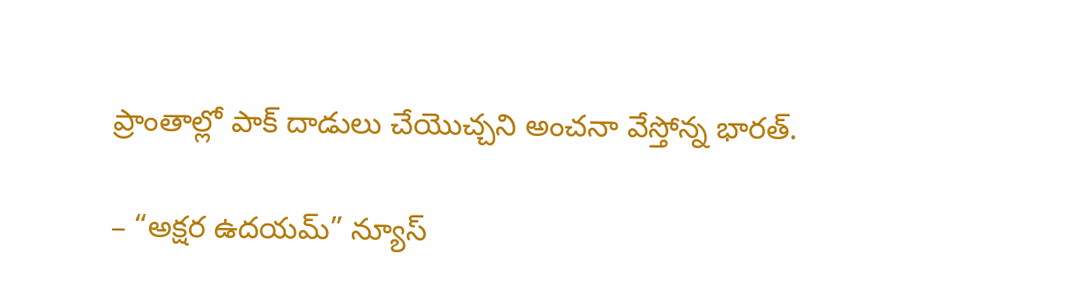ప్రాంతాల్లో పాక్ దాడులు చేయొచ్చని అంచనా వేస్తోన్న భారత్.

– “అక్షర ఉదయమ్” న్యూస్